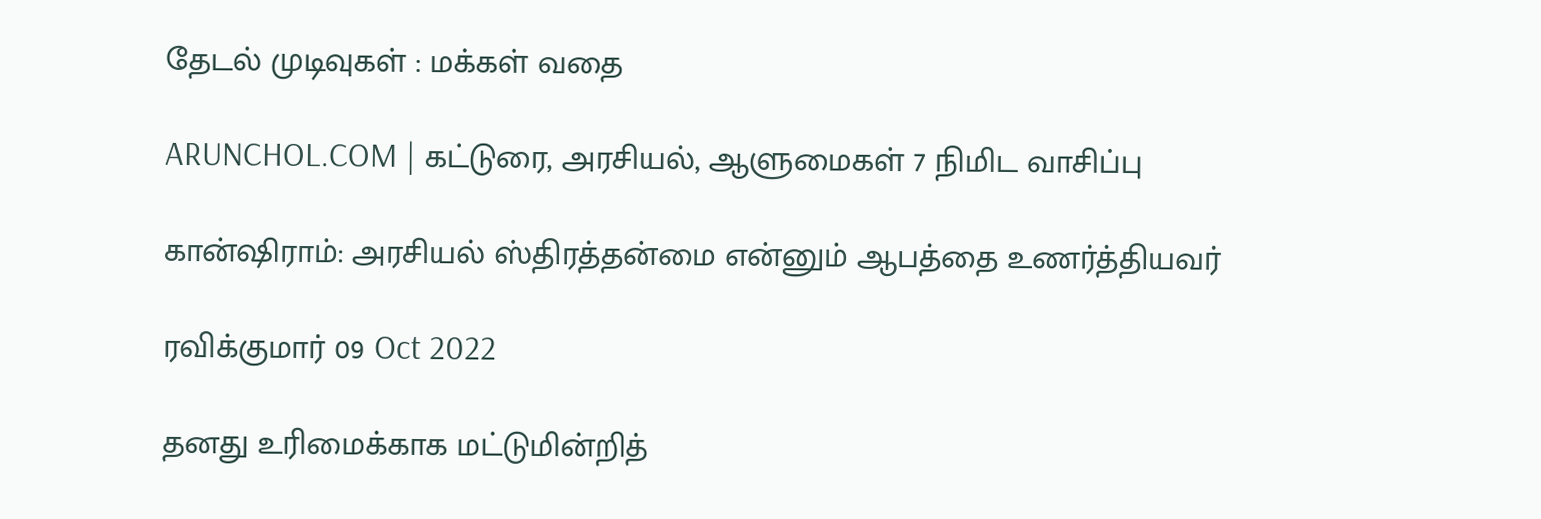தேடல் முடிவுகள் : மக்கள் வதை

ARUNCHOL.COM | கட்டுரை, அரசியல், ஆளுமைகள் 7 நிமிட வாசிப்பு

கான்ஷிராம்: அரசியல் ஸ்திரத்தன்மை என்னும் ஆபத்தை உணர்த்தியவர்

ரவிக்குமார் 09 Oct 2022

தனது உரிமைக்காக மட்டுமின்றித்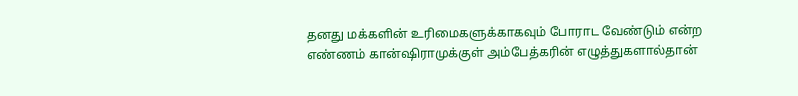தனது மக்களின் உரிமைகளுக்காகவும் போராட வேண்டும் என்ற எண்ணம் கான்ஷிராமுக்குள் அம்பேத்கரின் எழுத்துகளால்தான்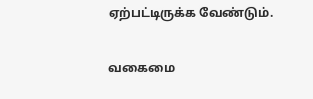ஏற்பட்டிருக்க வேண்டும்.

வகைமை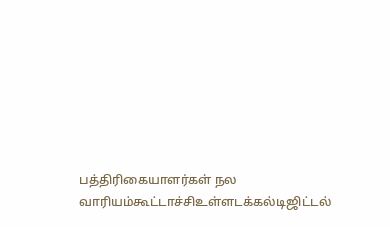பத்திரிகையாளர்கள் நல வாரியம்கூட்டாச்சிஉள்ளடக்கல்டிஜிட்டல்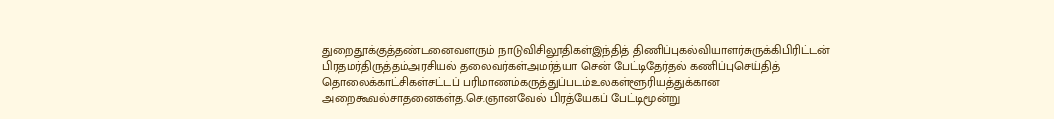துறைதூக்குத்தண்டனைவளரும் நாடுவிசிலூதிகள்இந்தித் திணிப்புகல்வியாளர்சுருக்கிபிரிட்டன் பிரதமர்திருத்தம்அரசியல் தலைவர்கள்அமர்த்யா சென் பேட்டிதேர்தல் கணிப்புசெய்தித் தொலைக்காட்சிகள்சட்டப் பரிமாணம்கருத்துப்படம்உலகள்ளூரியத்துக்கான அறைகூவல்சாதனைகள்த.செ.ஞானவேல் பிரத்யேகப் பேட்டிமூன்று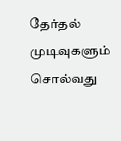தேர்தல் முடிவுகளும் சொல்வது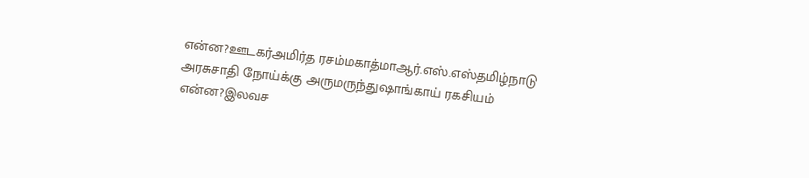என்ன?ஊடகர்அமிர்த ரசம்மகாத்மாஆர்.எஸ்.எஸ்தமிழ்நாடு அரசுசாதி நோய்க்கு அருமருந்துஷாங்காய் ரகசியம் என்ன?இலவச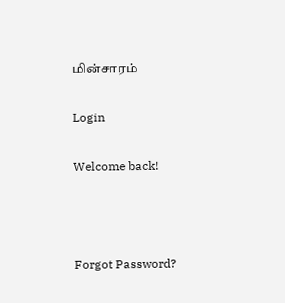மின்சாரம்

Login

Welcome back!



Forgot Password?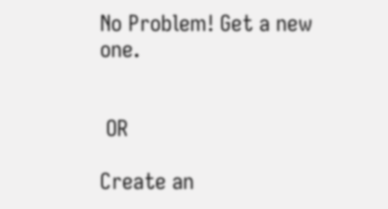No Problem! Get a new one.


 OR

Create an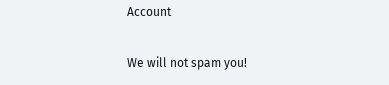Account

We will not spam you!